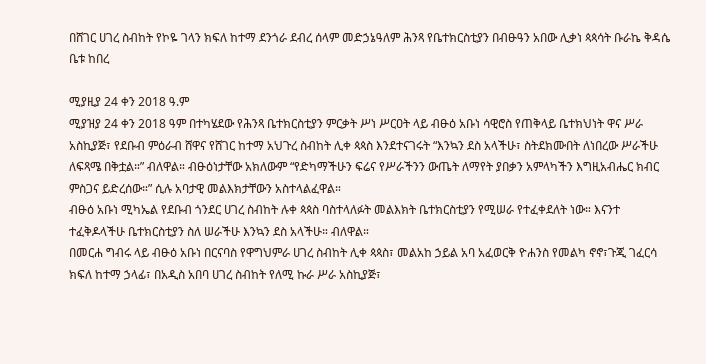በሸገር ሀገረ ስብከት የኮዬ ገላን ክፍለ ከተማ ደንጎራ ደብረ ሰላም መድኃኔዓለም ሕንጻ የቤተክርስቲያን በብፁዓን አበው ሊቃነ ጳጳሳት ቡራኬ ቅዳሴ ቤቱ ከበረ

ሚያዚያ 24 ቀን 2018 ዓ.ም
ሚያዝያ 24 ቀን 2018 ዓም በተካሄደው የሕንጻ ቤተክርስቲያን ምርቃት ሥነ ሥርዐት ላይ ብፁዕ አቡነ ሳዊሮስ የጠቅላይ ቤተክህነት ዋና ሥራ አስኪያጅ፣ የደቡብ ምዕራብ ሸዋና የሸገር ከተማ አህጉረ ስብከት ሊቀ ጳጳስ እንደተናገሩት “እንኳን ደስ አላችሁ፣ ስትደክሙበት ለነበረው ሥራችሁ ለፍጻሜ በቅቷል።” ብለዋል። ብፁዕነታቸው አክለውም “የድካማችሁን ፍሬና የሥራችንን ውጤት ለማየት ያበቃን አምላካችን እግዚአብሔር ክብር ምስጋና ይድረሰው።” ሲሉ አባታዊ መልእክታቸውን አስተላልፈዋል።
ብፁዕ አቡነ ሚካኤል የደቡብ ጎንደር ሀገረ ስብከት ሉቀ ጳጳስ ባስተላለፉት መልእክት ቤተክርስቲያን የሚሠራ የተፈቀደለት ነው። እናንተ ተፈቅዶላችሁ ቤተክርስቲያን ስለ ሠራችሁ እንኳን ደስ አላችሁ። ብለዋል።
በመርሐ ግብሩ ላይ ብፁዕ አቡነ በርናባስ የዋግህምራ ሀገረ ስብከት ሊቀ ጳጳስ፣ መልአከ ኃይል አባ አፈወርቅ ዮሐንስ የመልካ ኖኖ፣ጉጂ ገፈርሳ ክፍለ ከተማ ኃላፊ፣ በአዲስ አበባ ሀገረ ስብከት የለሚ ኩራ ሥራ አስኪያጅ፣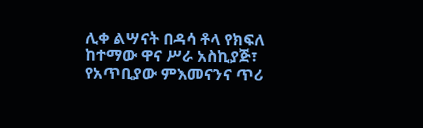ሊቀ ልሣናት በዳሳ ቶላ የክፍለ ከተማው ዋና ሥራ አስኪያጅ፣ የአጥቢያው ምእመናንና ጥሪ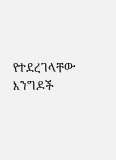የተደረገላቸው እንግዶች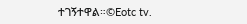ተገኝተዋል።©Eotc tv.